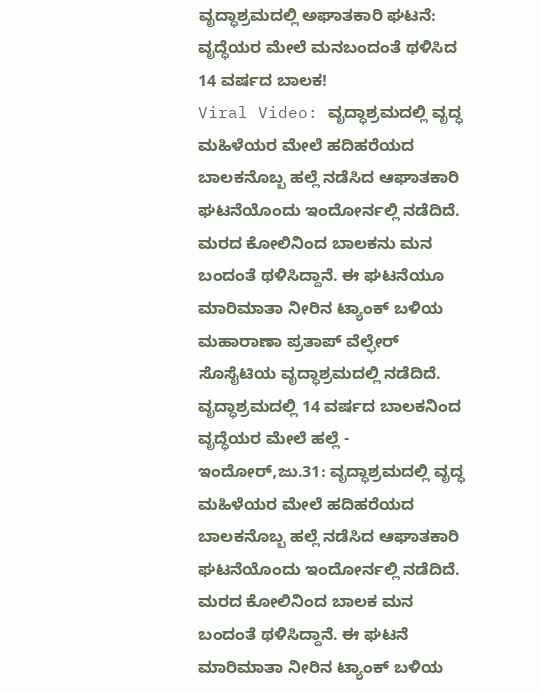ವೃದ್ಧಾಶ್ರಮದಲ್ಲಿ ಅಘಾತಕಾರಿ ಘಟನೆ: ವೃದ್ಧೆಯರ ಮೇಲೆ ಮನಬಂದಂತೆ ಥಳಿಸಿದ 14 ವರ್ಷದ ಬಾಲಕ!
Viral Video: ವೃದ್ಧಾಶ್ರಮದಲ್ಲಿ ವೃದ್ಧ ಮಹಿಳೆಯರ ಮೇಲೆ ಹದಿಹರೆಯದ ಬಾಲಕನೊಬ್ಬ ಹಲ್ಲೆ ನಡೆಸಿದ ಆಘಾತಕಾರಿ ಘಟನೆಯೊಂದು ಇಂದೋರ್ನಲ್ಲಿ ನಡೆದಿದೆ. ಮರದ ಕೋಲಿನಿಂದ ಬಾಲಕನು ಮನ ಬಂದಂತೆ ಥಳಿಸಿದ್ದಾನೆ. ಈ ಘಟನೆಯೂ ಮಾರಿಮಾತಾ ನೀರಿನ ಟ್ಯಾಂಕ್ ಬಳಿಯ ಮಹಾರಾಣಾ ಪ್ರತಾಪ್ ವೆಲ್ಫೇರ್ ಸೊಸೈಟಿಯ ವೃದ್ಧಾಶ್ರಮದಲ್ಲಿ ನಡೆದಿದೆ.
ವೃದ್ಧಾಶ್ರಮದಲ್ಲಿ 14 ವರ್ಷದ ಬಾಲಕನಿಂದ ವೃದ್ಧೆಯರ ಮೇಲೆ ಹಲ್ಲೆ -
ಇಂದೋರ್,ಜು.31: ವೃದ್ಧಾಶ್ರಮದಲ್ಲಿ ವೃದ್ಧ ಮಹಿಳೆಯರ ಮೇಲೆ ಹದಿಹರೆಯದ ಬಾಲಕನೊಬ್ಬ ಹಲ್ಲೆ ನಡೆಸಿದ ಆಘಾತಕಾರಿ ಘಟನೆಯೊಂದು ಇಂದೋರ್ನಲ್ಲಿ ನಡೆದಿದೆ. ಮರದ ಕೋಲಿನಿಂದ ಬಾಲಕ ಮನ ಬಂದಂತೆ ಥಳಿಸಿದ್ದಾನೆ. ಈ ಘಟನೆ ಮಾರಿಮಾತಾ ನೀರಿನ ಟ್ಯಾಂಕ್ ಬಳಿಯ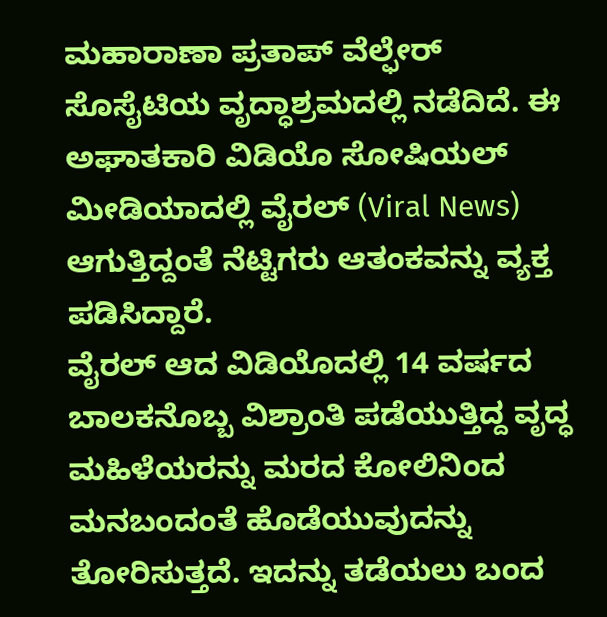ಮಹಾರಾಣಾ ಪ್ರತಾಪ್ ವೆಲ್ಫೇರ್ ಸೊಸೈಟಿಯ ವೃದ್ಧಾಶ್ರಮದಲ್ಲಿ ನಡೆದಿದೆ. ಈ ಅಘಾತಕಾರಿ ವಿಡಿಯೊ ಸೋಷಿಯಲ್ ಮೀಡಿಯಾದಲ್ಲಿ ವೈರಲ್ (Viral News) ಆಗುತ್ತಿದ್ದಂತೆ ನೆಟ್ಟಿಗರು ಆತಂಕವನ್ನು ವ್ಯಕ್ತ ಪಡಿಸಿದ್ದಾರೆ.
ವೈರಲ್ ಆದ ವಿಡಿಯೊದಲ್ಲಿ 14 ವರ್ಷದ ಬಾಲಕನೊಬ್ಬ ವಿಶ್ರಾಂತಿ ಪಡೆಯುತ್ತಿದ್ದ ವೃದ್ಧ ಮಹಿಳೆಯರನ್ನು ಮರದ ಕೋಲಿನಿಂದ ಮನಬಂದಂತೆ ಹೊಡೆಯುವುದನ್ನು ತೋರಿಸುತ್ತದೆ. ಇದನ್ನು ತಡೆಯಲು ಬಂದ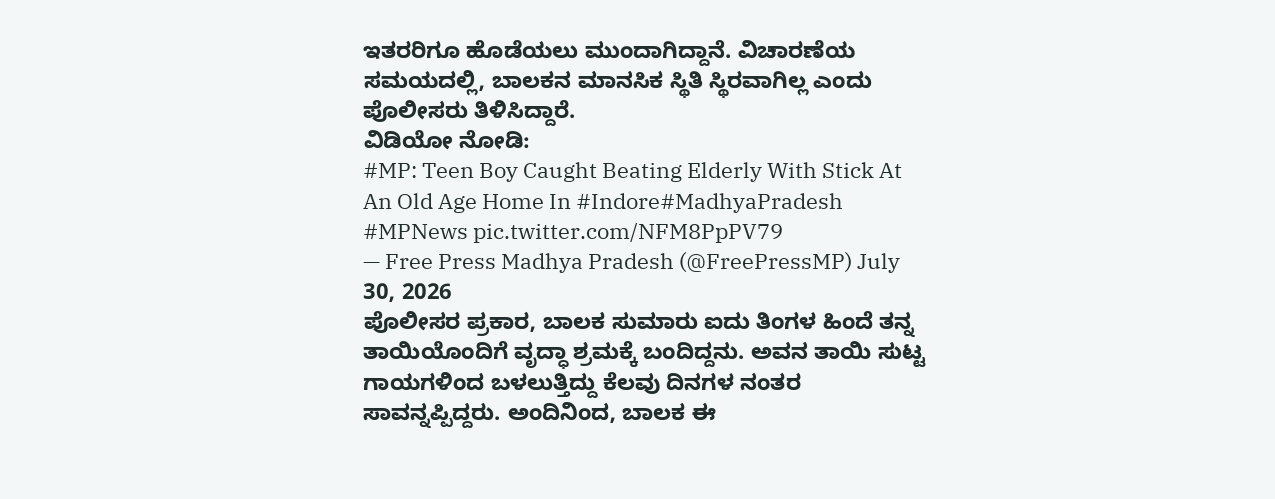ಇತರರಿಗೂ ಹೊಡೆಯಲು ಮುಂದಾಗಿದ್ದಾನೆ. ವಿಚಾರಣೆಯ ಸಮಯದಲ್ಲಿ, ಬಾಲಕನ ಮಾನಸಿಕ ಸ್ಥಿತಿ ಸ್ಥಿರವಾಗಿಲ್ಲ ಎಂದು ಪೊಲೀಸರು ತಿಳಿಸಿದ್ದಾರೆ.
ವಿಡಿಯೋ ನೋಡಿ:
#MP: Teen Boy Caught Beating Elderly With Stick At An Old Age Home In #Indore#MadhyaPradesh #MPNews pic.twitter.com/NFM8PpPV79
— Free Press Madhya Pradesh (@FreePressMP) July 30, 2026
ಪೊಲೀಸರ ಪ್ರಕಾರ, ಬಾಲಕ ಸುಮಾರು ಐದು ತಿಂಗಳ ಹಿಂದೆ ತನ್ನ ತಾಯಿಯೊಂದಿಗೆ ವೃದ್ಧಾ ಶ್ರಮಕ್ಕೆ ಬಂದಿದ್ದನು. ಅವನ ತಾಯಿ ಸುಟ್ಟ ಗಾಯಗಳಿಂದ ಬಳಲುತ್ತಿದ್ದು ಕೆಲವು ದಿನಗಳ ನಂತರ ಸಾವನ್ನಪ್ಪಿದ್ದರು. ಅಂದಿನಿಂದ, ಬಾಲಕ ಈ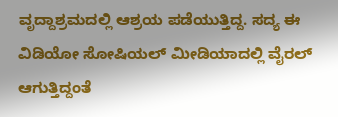ವೃದ್ದಾಶ್ರಮದಲ್ಲಿ ಆಶ್ರಯ ಪಡೆಯುತ್ತಿದ್ದ. ಸದ್ಯ ಈ ವಿಡಿಯೋ ಸೋಷಿಯಲ್ ಮೀಡಿಯಾದಲ್ಲಿ ವೈರಲ್ ಆಗುತ್ತಿದ್ದಂತೆ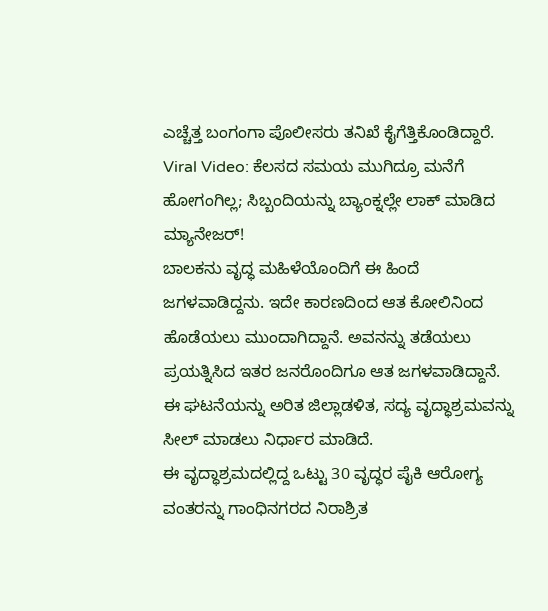ಎಚ್ಚೆತ್ತ ಬಂಗಂಗಾ ಪೊಲೀಸರು ತನಿಖೆ ಕೈಗೆತ್ತಿಕೊಂಡಿದ್ದಾರೆ.
Viral Video: ಕೆಲಸದ ಸಮಯ ಮುಗಿದ್ರೂ ಮನೆಗೆ ಹೋಗಂಗಿಲ್ಲ; ಸಿಬ್ಬಂದಿಯನ್ನು ಬ್ಯಾಂಕ್ನಲ್ಲೇ ಲಾಕ್ ಮಾಡಿದ ಮ್ಯಾನೇಜರ್!
ಬಾಲಕನು ವೃದ್ಧ ಮಹಿಳೆಯೊಂದಿಗೆ ಈ ಹಿಂದೆ ಜಗಳವಾಡಿದ್ದನು. ಇದೇ ಕಾರಣದಿಂದ ಆತ ಕೋಲಿನಿಂದ ಹೊಡೆಯಲು ಮುಂದಾಗಿದ್ದಾನೆ. ಅವನನ್ನು ತಡೆಯಲು ಪ್ರಯತ್ನಿಸಿದ ಇತರ ಜನರೊಂದಿಗೂ ಆತ ಜಗಳವಾಡಿದ್ದಾನೆ. ಈ ಘಟನೆಯನ್ನು ಅರಿತ ಜಿಲ್ಲಾಡಳಿತ, ಸದ್ಯ ವೃದ್ಧಾಶ್ರಮವನ್ನು ಸೀಲ್ ಮಾಡಲು ನಿರ್ಧಾರ ಮಾಡಿದೆ.
ಈ ವೃದ್ಧಾಶ್ರಮದಲ್ಲಿದ್ದ ಒಟ್ಟು 30 ವೃದ್ಧರ ಪೈಕಿ ಆರೋಗ್ಯ ವಂತರನ್ನು ಗಾಂಧಿನಗರದ ನಿರಾಶ್ರಿತ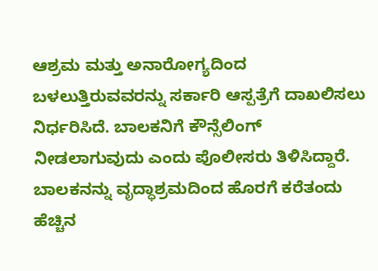ಆಶ್ರಮ ಮತ್ತು ಅನಾರೋಗ್ಯದಿಂದ ಬಳಲುತ್ತಿರುವವರನ್ನು ಸರ್ಕಾರಿ ಆಸ್ಪತ್ರೆಗೆ ದಾಖಲಿಸಲು ನಿರ್ಧರಿಸಿದೆ. ಬಾಲಕನಿಗೆ ಕೌನ್ಸೆಲಿಂಗ್ ನೀಡಲಾಗುವುದು ಎಂದು ಪೊಲೀಸರು ತಿಳಿಸಿದ್ದಾರೆ. ಬಾಲಕನನ್ನು ವೃದ್ಧಾಶ್ರಮದಿಂದ ಹೊರಗೆ ಕರೆತಂದು ಹೆಚ್ಚಿನ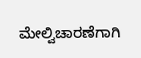ಮೇಲ್ವಿಚಾರಣೆಗಾಗಿ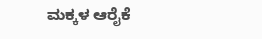ಮಕ್ಕಳ ಆರೈಕೆ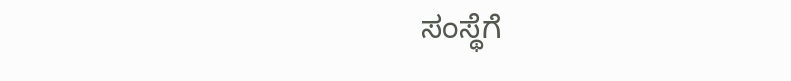ಸಂಸ್ಥೆಗೆ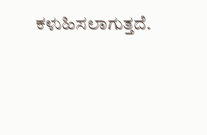ಕಳುಹಿಸಲಾಗುತ್ತದೆ.